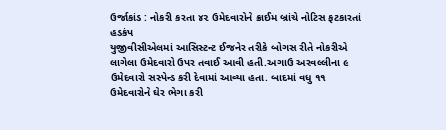ઉર્જાકાંડ : નોકરી કરતા ૪૨ ઉમેદવારોને ક્રાઈમ બ્રાંચે નોટિસ ફટકારતાં હડકંપ
યુજીવીસીએલમાં આસિસ્ટન્ટ ઈજનેર તરીકે બોગસ રીતે નોકરીએ લાગેલા ઉમેદવારો ઉપર તવાઈ આવી હતી.અગાઉ અરવલ્લીના ૯ ઉમેદવારો સસ્પેન્ડ કરી દેવામાં આવ્યા હતા. બાદમાં વધુ ૧૧ ઉમેદવારોને ઘેર ભેગા કરી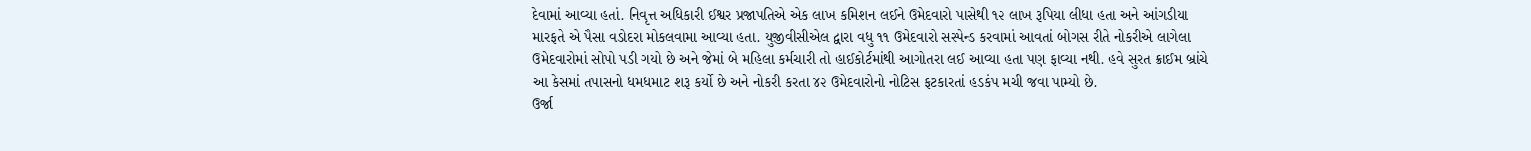દેવામાં આવ્યા હતાં. નિવૃત્ત અધિકારી ઈશ્વર પ્રજાપતિએ એક લાખ કમિશન લઈને ઉમેદવારો પાસેથી ૧૨ લાખ રૂપિયા લીધા હતા અને આંગડીયા મારફતે એ પૈસા વડોદરા મોકલવામા આવ્યા હતા. યુજીવીસીએલ દ્વારા વધુ ૧૧ ઉમેદવારો સસ્પેન્ડ કરવામાં આવતાં બોગસ રીતે નોકરીએ લાગેલા ઉમેદવારોમાં સોપો પડી ગયો છે અને જેમાં બે મહિલા કર્મચારી તો હાઈકોર્ટમાંથી આગોતરા લઈ આવ્યા હતા પણ ફાવ્યા નથી. હવે સુરત ક્રાઈમ બ્રાંચે આ કેસમાં તપાસનો ધમધમાટ શરૂ કર્યો છે અને નોકરી કરતા ૪૨ ઉમેદવારોનો નોટિસ ફટકારતાં હડકંપ મચી જવા પામ્યો છે.
ઉર્જા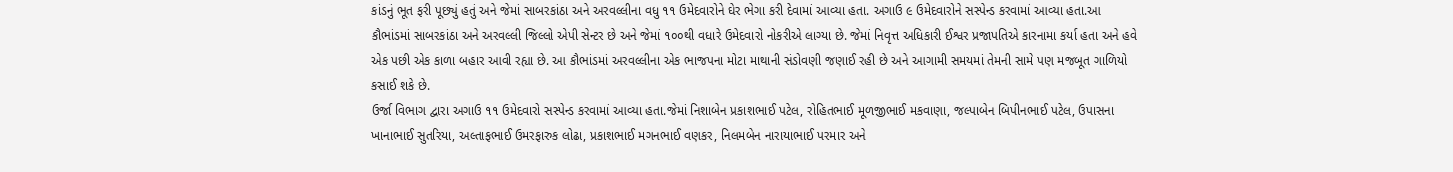કાંડનું ભૂત ફરી પૂછ્યું હતું અને જેમાં સાબરકાંઠા અને અરવલ્લીના વધુ ૧૧ ઉમેદવારોને ઘેર ભેગા કરી દેવામાં આવ્યા હતા. અગાઉ ૯ ઉમેદવારોને સસ્પેન્ડ કરવામાં આવ્યા હતા.આ કૌભાંડમાં સાબરકાંઠા અને અરવલ્લી જિલ્લો એપી સેન્ટર છે અને જેમાં ૧૦૦થી વધારે ઉમેદવારો નોકરીએ લાગ્યા છે. જેમાં નિવૃત્ત અધિકારી ઈશ્વર પ્રજાપતિએ કારનામા કર્યા હતા અને હવે એક પછી એક કાળા બહાર આવી રહ્યા છે. આ કૌભાંડમાં અરવલ્લીના એક ભાજપના મોટા માથાની સંડોવણી જણાઈ રહી છે અને આગામી સમયમાં તેમની સામે પણ મજબૂત ગાળિયો કસાઈ શકે છે.
ઉર્જા વિભાગ દ્વારા અગાઉ ૧૧ ઉમેદવારો સસ્પેન્ડ કરવામાં આવ્યા હતા.જેમાં નિશાબેન પ્રકાશભાઈ પટેલ, રોહિતભાઈ મૂળજીભાઈ મકવાણા, જલ્પાબેન બિપીનભાઈ પટેલ, ઉપાસના ખાનાભાઈ સુતરિયા, અલ્તાફભાઈ ઉમરફારુક લોઢા, પ્રકાશભાઈ મગનભાઈ વણકર, નિલમબેન નારાયાભાઈ પરમાર અને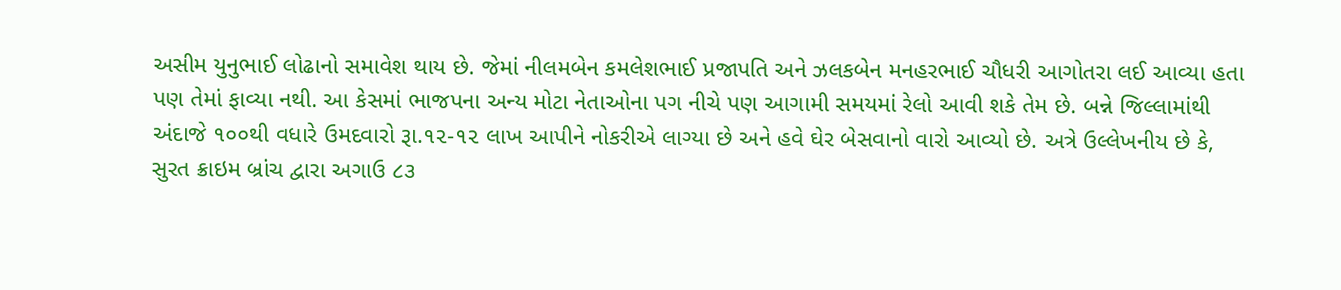અસીમ યુનુભાઈ લોઢાનો સમાવેશ થાય છે. જેમાં નીલમબેન કમલેશભાઈ પ્રજાપતિ અને ઝલકબેન મનહરભાઈ ચૌધરી આગોતરા લઈ આવ્યા હતા પણ તેમાં ફાવ્યા નથી. આ કેસમાં ભાજપના અન્ય મોટા નેતાઓના પગ નીચે પણ આગામી સમયમાં રેલો આવી શકે તેમ છે. બન્ને જિલ્લામાંથી અંદાજે ૧૦૦થી વધારે ઉમદવારો રૂા.૧૨-૧૨ લાખ આપીને નોકરીએ લાગ્યા છે અને હવે ઘેર બેસવાનો વારો આવ્યો છે. અત્રે ઉલ્લેખનીય છે કે, સુરત ક્રાઇમ બ્રાંચ દ્વારા અગાઉ ૮૩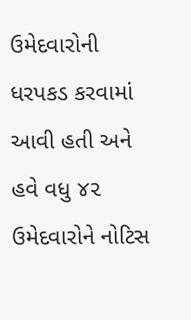ઉમેદવારોની ધરપકડ કરવામાં આવી હતી અને હવે વધુ ૪૨ ઉમેદવારોને નોટિસ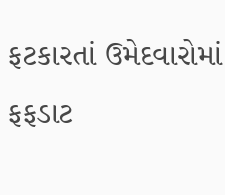ફટકારતાં ઉમેદવારોમાં ફફડાટ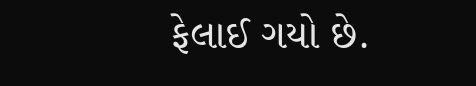ફેલાઈ ગયો છે.